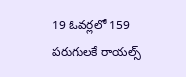19 ఓవర్లలో 159 పరుగులకే రాయల్స్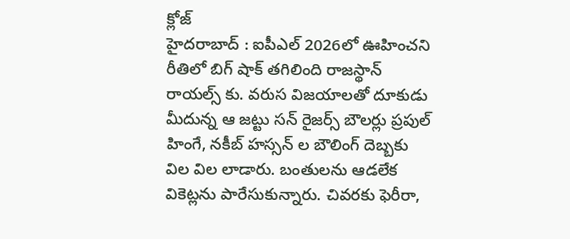క్లోజ్
హైదరాబాద్ : ఐపీఎల్ 2026లో ఊహించని రీతిలో బిగ్ షాక్ తగిలింది రాజస్థాన్ రాయల్స్ కు. వరుస విజయాలతో దూకుడు మీదున్న ఆ జట్టు సన్ రైజర్స్ బౌలర్లు ప్రపుల్ హింగే, నకీబ్ హస్సన్ ల బౌలింగ్ దెబ్బకు విల విల లాడారు. బంతులను ఆడలేక వికెట్లను పారేసుకున్నారు. చివరకు ఫెరీరా,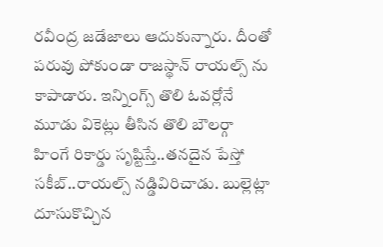రవీంద్ర జడేజాలు ఆదుకున్నారు. దీంతో పరువు పోకుండా రాజస్థాన్ రాయల్స్ ను కాపాడారు. ఇన్నింగ్స్ తొలి ఓవర్లోనే మూడు వికెట్లు తీసిన తొలి బౌలర్గా హింగే రికార్డు సృష్టిస్తే..తనదైన పేస్తో సకీబ్..రాయల్స్ నడ్డివిరిచాడు. బుల్లెట్లా దూసుకొచ్చిన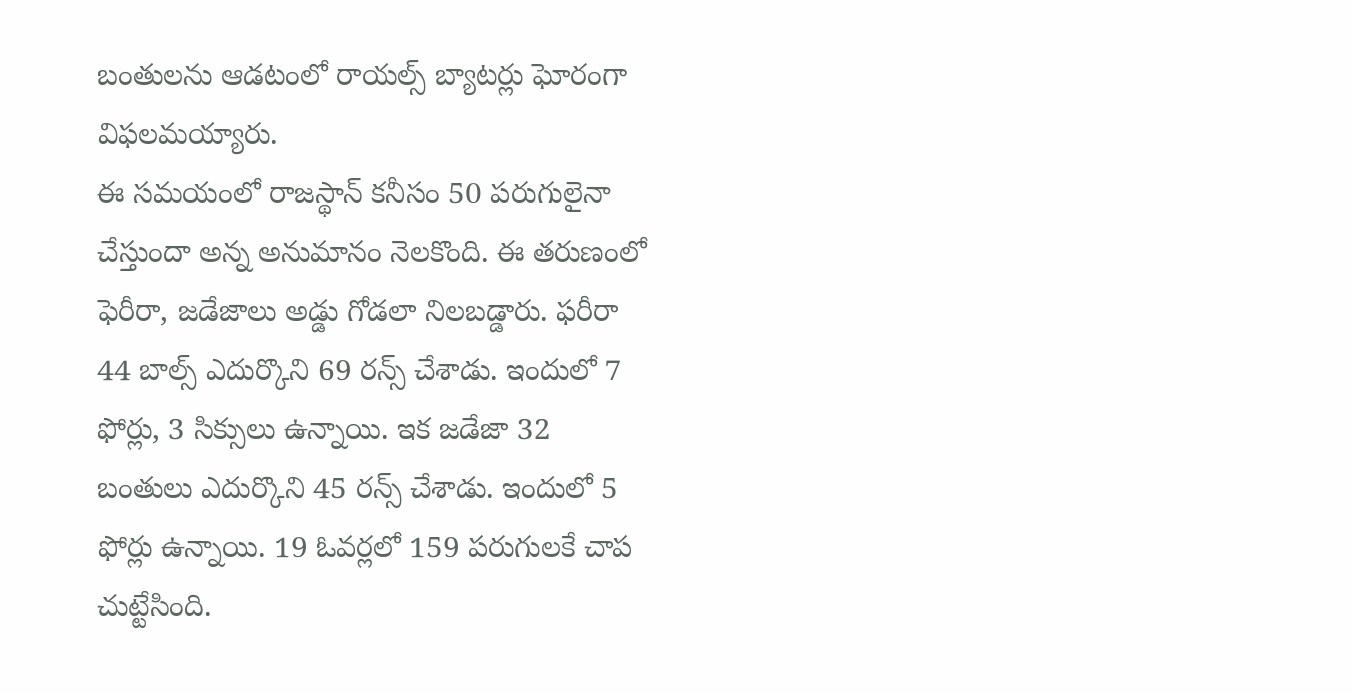బంతులను ఆడటంలో రాయల్స్ బ్యాటర్లు ఘోరంగా విఫలమయ్యారు.
ఈ సమయంలో రాజస్థాన్ కనీసం 50 పరుగులైనా చేస్తుందా అన్న అనుమానం నెలకొంది. ఈ తరుణంలో ఫెరీరా, జడేజాలు అడ్డు గోడలా నిలబడ్డారు. ఫరీరా 44 బాల్స్ ఎదుర్కొని 69 రన్స్ చేశాడు. ఇందులో 7 ఫోర్లు, 3 సిక్సులు ఉన్నాయి. ఇక జడేజా 32 బంతులు ఎదుర్కొని 45 రన్స్ చేశాడు. ఇందులో 5 ఫోర్లు ఉన్నాయి. 19 ఓవర్లలో 159 పరుగులకే చాప చుట్టేసింది.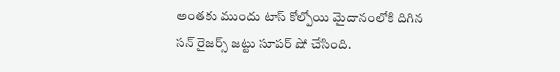అంతకు ముందు టాస్ కోల్పోయి మైదానంలోకి దిగిన సన్ రైజర్స్ జట్టు సూపర్ షో చేసింది.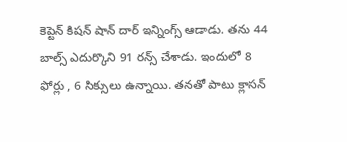కెప్టెన్ కిషన్ షాన్ దార్ ఇన్నింగ్స్ ఆడాడు. తను 44 బాల్స్ ఎదుర్కొని 91 రన్స్ చేశాడు. ఇందులో 8 ఫోర్లు , 6 సిక్సులు ఉన్నాయి. తనతో పాటు క్లాసన్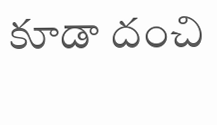కూడా దంచి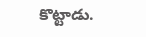కొట్టాడు.